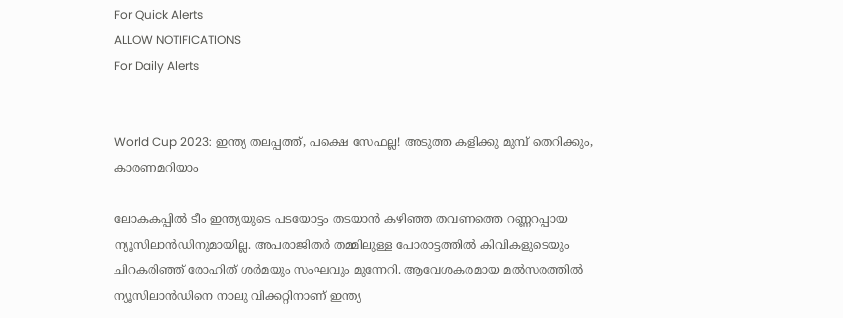For Quick Alerts
ALLOW NOTIFICATIONS
For Daily Alerts


World Cup 2023: ഇന്ത്യ തലപ്പത്ത്, പക്ഷെ സേഫല്ല! അടുത്ത കളിക്കു മുമ്പ് തെറിക്കും, കാരണമറിയാം

ലോകകപ്പില്‍ ടീം ഇന്ത്യയുടെ പടയോട്ടം തടയാന്‍ കഴിഞ്ഞ തവണത്തെ റണ്ണറപ്പായ ന്യൂസിലാന്‍ഡിനുമായില്ല. അപരാജിതര്‍ തമ്മിലുള്ള പോരാട്ടത്തില്‍ കിവികളുടെയും ചിറകരിഞ്ഞ് രോഹിത് ശര്‍മയും സംഘവും മുന്നേറി. ആവേശകരമായ മല്‍സരത്തില്‍ ന്യൂസിലാന്‍ഡിനെ നാലു വിക്കറ്റിനാണ് ഇന്ത്യ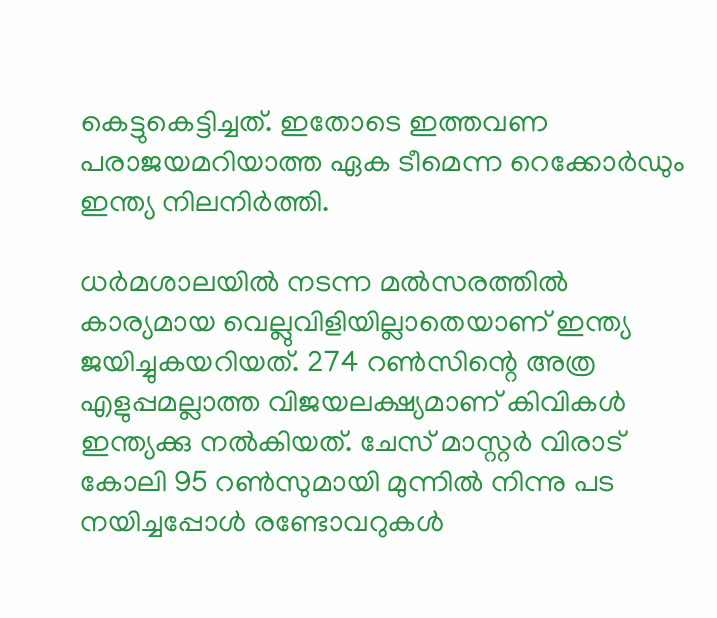കെട്ടുകെട്ടിച്ചത്. ഇതോടെ ഇത്തവണ പരാജയമറിയാത്ത ഏക ടീമെന്ന റെക്കോര്‍ഡും ഇന്ത്യ നിലനിര്‍ത്തി.

ധര്‍മശാലയില്‍ നടന്ന മല്‍സരത്തില്‍ കാര്യമായ വെല്ലുവിളിയില്ലാതെയാണ് ഇന്ത്യ ജയിച്ചുകയറിയത്. 274 റണ്‍സിന്റെ അത്ര എളുപ്പമല്ലാത്ത വിജയലക്ഷ്യമാണ് കിവികള്‍ ഇന്ത്യക്കു നല്‍കിയത്. ചേസ് മാസ്റ്റര്‍ വിരാട് കോലി 95 റണ്‍സുമായി മുന്നില്‍ നിന്നു പട നയിച്ചപ്പോള്‍ രണ്ടോവറുകള്‍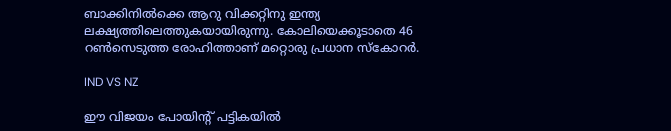ബാക്കിനില്‍ക്കെ ആറു വിക്കറ്റിനു ഇന്ത്യ ലക്ഷ്യത്തിലെത്തുകയായിരുന്നു. കോലിയെക്കൂടാതെ 46 റണ്‍സെടുത്ത രോഹിത്താണ് മറ്റൊരു പ്രധാന സ്‌കോറര്‍.

IND VS NZ

ഈ വിജയം പോയിന്റ് പട്ടികയില്‍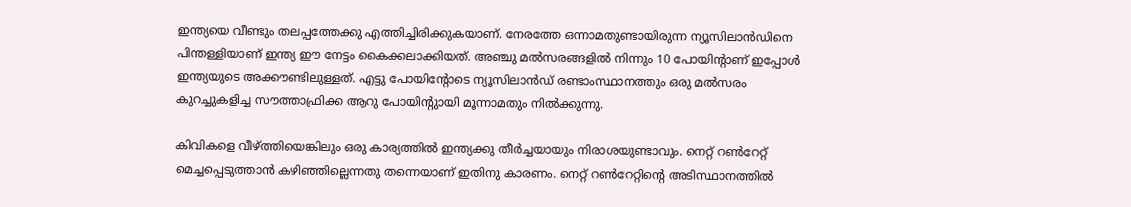ഇന്ത്യയെ വീണ്ടും തലപ്പത്തേക്കു എത്തിച്ചിരിക്കുകയാണ്. നേരത്തേ ഒന്നാമതുണ്ടായിരുന്ന ന്യൂസിലാന്‍ഡിനെ പിന്തള്ളിയാണ് ഇന്ത്യ ഈ നേട്ടം കൈക്കലാക്കിയത്. അഞ്ചു മല്‍സരങ്ങളില്‍ നിന്നും 10 പോയിന്റാണ് ഇപ്പോള്‍ ഇന്ത്യയുടെ അക്കൗണ്ടിലുള്ളത്. എട്ടു പോയിന്റോടെ ന്യൂസിലാന്‍ഡ് രണ്ടാംസ്ഥാനത്തും ഒരു മല്‍സരം കുറച്ചുകളിച്ച സൗത്താഫ്രിക്ക ആറു പോയിന്റുായി മൂന്നാമതും നില്‍ക്കുന്നു.

കിവികളെ വീഴ്ത്തിയെങ്കിലും ഒരു കാര്യത്തില്‍ ഇന്ത്യക്കു തീര്‍ച്ചയായും നിരാശയുണ്ടാവും. നെറ്റ് റണ്‍റേറ്റ് മെച്ചപ്പെടുത്താന്‍ കഴിഞ്ഞില്ലെന്നതു തന്നെയാണ് ഇതിനു കാരണം. നെറ്റ് റണ്‍റേറ്റിന്റെ അടിസ്ഥാനത്തില്‍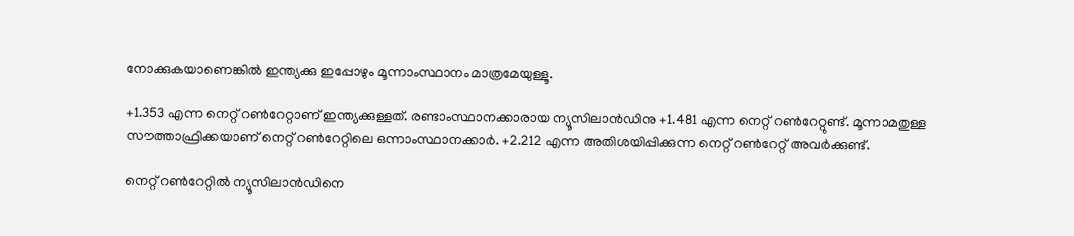നോക്കുകയാണെങ്കില്‍ ഇന്ത്യക്കു ഇപ്പോഴും മൂന്നാംസ്ഥാനം മാത്രമേയുള്ളൂ.

+1.353 എന്ന നെറ്റ് റണ്‍റേറ്റാണ് ഇന്ത്യക്കുള്ളത്. രണ്ടാംസ്ഥാനക്കാരായ ന്യൂസിലാന്‍ഡിനു +1.481 എന്ന നെറ്റ് റണ്‍റേറ്റുണ്ട്. മൂന്നാമതുള്ള സൗത്താഫ്രിക്കയാണ് നെറ്റ് റണ്‍റേറ്റിലെ ഒന്നാംസ്ഥാനക്കാര്‍. +2.212 എന്ന അതിശയിപ്പിക്കുന്ന നെറ്റ് റണ്‍റേറ്റ് അവര്‍ക്കുണ്ട്.

നെറ്റ് റണ്‍റേറ്റില്‍ ന്യൂസിലാന്‍ഡിനെ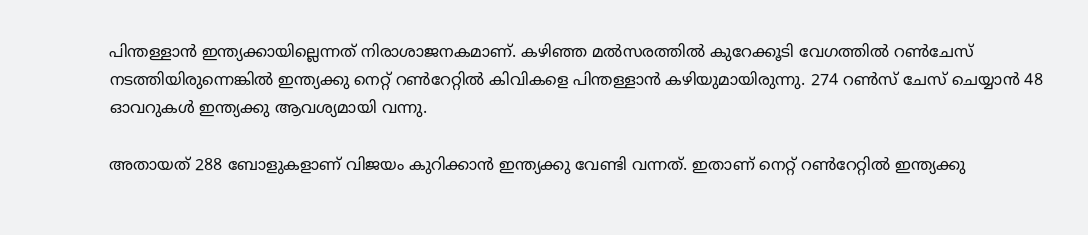പിന്തള്ളാന്‍ ഇന്ത്യക്കായില്ലെന്നത് നിരാശാജനകമാണ്. കഴിഞ്ഞ മല്‍സരത്തില്‍ കുറേക്കൂടി വേഗത്തില്‍ റണ്‍ചേസ് നടത്തിയിരുന്നെങ്കില്‍ ഇന്ത്യക്കു നെറ്റ് റണ്‍റേറ്റില്‍ കിവികളെ പിന്തള്ളാന്‍ കഴിയുമായിരുന്നു. 274 റണ്‍സ് ചേസ് ചെയ്യാന്‍ 48 ഓവറുകള്‍ ഇന്ത്യക്കു ആവശ്യമായി വന്നു.

അതായത് 288 ബോളുകളാണ് വിജയം കുറിക്കാന്‍ ഇന്ത്യക്കു വേണ്ടി വന്നത്. ഇതാണ് നെറ്റ് റണ്‍റേറ്റില്‍ ഇന്ത്യക്കു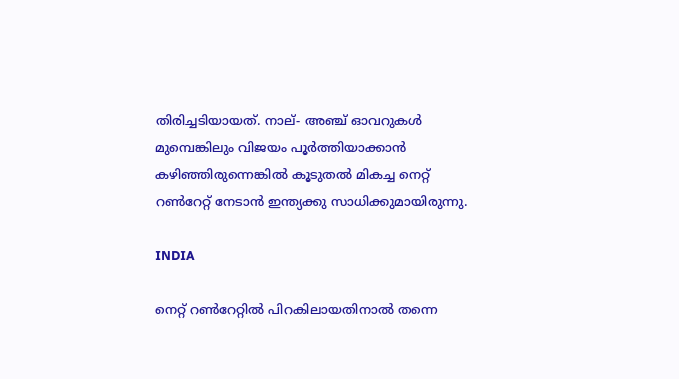തിരിച്ചടിയായത്. നാല്- അഞ്ച് ഓവറുകള്‍ മുമ്പെങ്കിലും വിജയം പൂര്‍ത്തിയാക്കാന്‍ കഴിഞ്ഞിരുന്നെങ്കില്‍ കൂടുതല്‍ മികച്ച നെറ്റ് റണ്‍റേറ്റ് നേടാന്‍ ഇന്ത്യക്കു സാധിക്കുമായിരുന്നു.

INDIA

നെറ്റ് റണ്‍റേറ്റില്‍ പിറകിലായതിനാല്‍ തന്നെ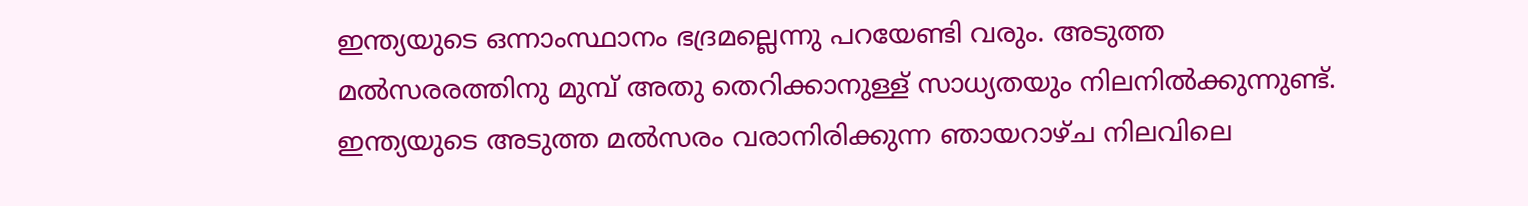ഇന്ത്യയുടെ ഒന്നാംസ്ഥാനം ഭദ്രമല്ലെന്നു പറയേണ്ടി വരും. അടുത്ത മല്‍സരരത്തിനു മുമ്പ് അതു തെറിക്കാനുള്ള് സാധ്യതയും നിലനില്‍ക്കുന്നുണ്ട്. ഇന്ത്യയുടെ അടുത്ത മല്‍സരം വരാനിരിക്കുന്ന ഞായറാഴ്ച നിലവിലെ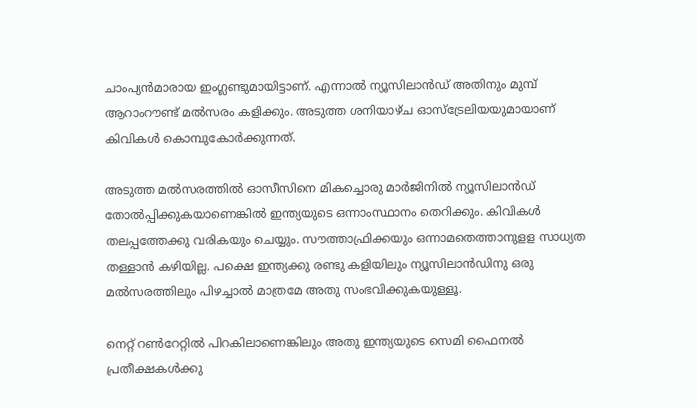ചാംപ്യന്‍മാരായ ഇംഗ്ലണ്ടുമായിട്ടാണ്. എന്നാല്‍ ന്യൂസിലാന്‍ഡ് അതിനും മുമ്പ് ആറാംറൗണ്ട് മല്‍സരം കളിക്കും. അടുത്ത ശനിയാഴ്ച ഓസ്‌ട്രേലിയയുമായാണ് കിവികള്‍ കൊമ്പുകോര്‍ക്കുന്നത്.

അടുത്ത മല്‍സരത്തില്‍ ഓസീസിനെ മികച്ചൊരു മാര്‍ജിനില്‍ ന്യൂസിലാന്‍ഡ് തോല്‍പ്പിക്കുകയാണെങ്കില്‍ ഇന്ത്യയുടെ ഒന്നാംസ്ഥാനം തെറിക്കും. കിവികള്‍ തലപ്പത്തേക്കു വരികയും ചെയ്യും. സൗത്താഫ്രിക്കയും ഒന്നാമതെത്താനുളള സാധ്യത തള്ളാന്‍ കഴിയില്ല. പക്ഷെ ഇന്ത്യക്കു രണ്ടു കളിയിലും ന്യൂസിലാന്‍ഡിനു ഒരു മല്‍സരത്തിലും പിഴച്ചാല്‍ മാത്രമേ അതു സംഭവിക്കുകയുള്ളൂ.

നെറ്റ് റണ്‍റേറ്റില്‍ പിറകിലാണെങ്കിലും അതു ഇന്ത്യയുടെ സെമി ഫൈനല്‍ പ്രതീക്ഷകള്‍ക്കു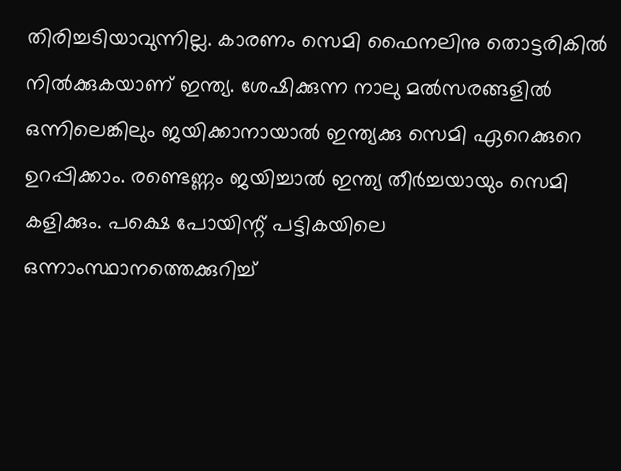തിരിച്ചടിയാവുന്നില്ല. കാരണം സെമി ഫൈനലിനു തൊട്ടരികില്‍ നില്‍ക്കുകയാണ് ഇന്ത്യ. ശേഷിക്കുന്ന നാലു മല്‍സരങ്ങളില്‍ ഒന്നിലെങ്കിലും ജയിക്കാനായാല്‍ ഇന്ത്യക്കു സെമി ഏറെക്കുറെ ഉറപ്പിക്കാം. രണ്ടെണ്ണം ജയിച്ചാല്‍ ഇന്ത്യ തീര്‍ച്ചയായും സെമി കളിക്കും. പക്ഷെ പോയിന്റ് പട്ടികയിലെ ഒന്നാംസ്ഥാനത്തെക്കുറിച്ച്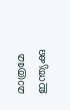മാത്രമേ ഇന്ത്യക്കു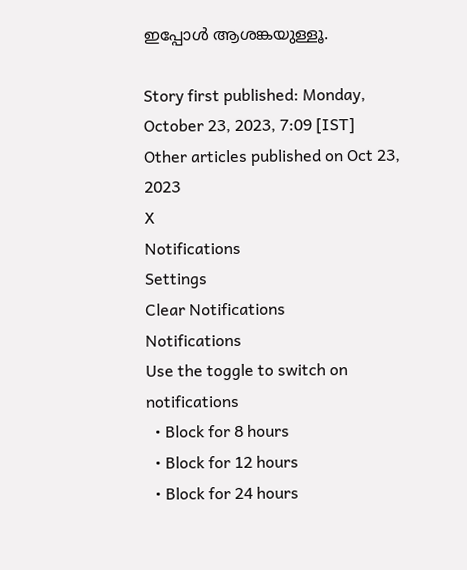ഇപ്പോള്‍ ആശങ്കയുള്ളൂ.

Story first published: Monday, October 23, 2023, 7:09 [IST]
Other articles published on Oct 23, 2023
X
Notifications
Settings
Clear Notifications
Notifications
Use the toggle to switch on notifications
  • Block for 8 hours
  • Block for 12 hours
  • Block for 24 hours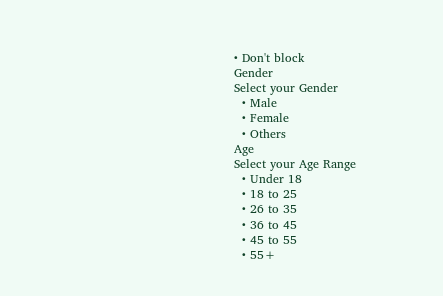• Don't block
Gender
Select your Gender
  • Male
  • Female
  • Others
Age
Select your Age Range
  • Under 18
  • 18 to 25
  • 26 to 35
  • 36 to 45
  • 45 to 55
  • 55+